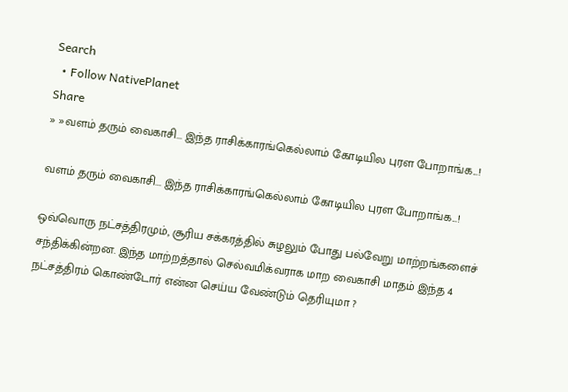Search
  • Follow NativePlanet
Share
» »வளம் தரும் வைகாசி... இந்த ராசிக்காரங்கெல்லாம் கோடியில புரள போறாங்க...!

வளம் தரும் வைகாசி... இந்த ராசிக்காரங்கெல்லாம் கோடியில புரள போறாங்க...!

ஒவ்வொரு நட்சத்திரமும், சூரிய சக்கரத்தில் சுழலும் போது பல்வேறு மாற்றங்களைச் சந்திக்கின்றன. இந்த மாற்றத்தால் செல்வமிக்வராக மாற வைகாசி மாதம் இந்த 4 நட்சத்திரம் கொண்டோர் என்ன செய்ய வேண்டும் தெரியுமா ?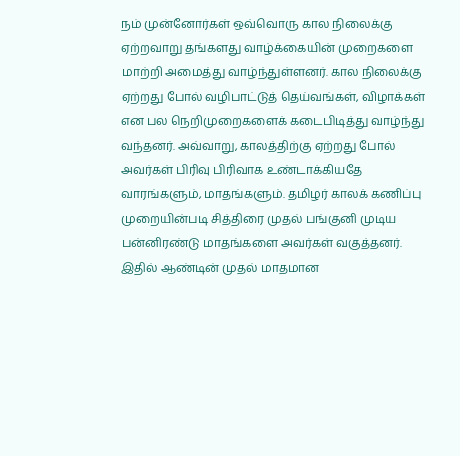நம் முன்னோர்கள் ஒவ்வொரு கால நிலைக்கு ஏற்றவாறு தங்களது வாழ்க்கையின் முறைகளை மாற்றி அமைத்து வாழ்ந்துள்ளனர். கால நிலைக்கு ஏற்றது போல் வழிபாட்டுத் தெய்வங்கள், விழாக்கள் என பல நெறிமுறைகளைக் கடைபிடித்து வாழ்ந்து வந்தனர். அவ்வாறு, காலத்திற்கு ஏற்றது போல் அவர்கள் பிரிவு பிரிவாக உண்டாக்கியதே வாரங்களும், மாதங்களும். தமிழர் காலக் கணிப்பு முறையின்படி சித்திரை முதல் பங்குனி முடிய பன்னிரண்டு மாதங்களை அவர்கள் வகுத்தனர். இதில் ஆண்டின் முதல் மாதமான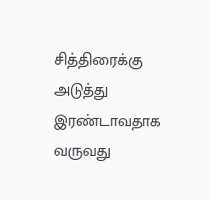சித்திரைக்கு அடுத்து இரண்டாவதாக வருவது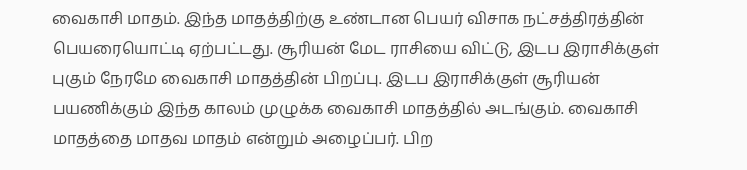வைகாசி மாதம். இந்த மாதத்திற்கு உண்டான பெயர் விசாக நட்சத்திரத்தின் பெயரையொட்டி ஏற்பட்டது. சூரியன் மேட ராசியை விட்டு, இடப இராசிக்குள் புகும் நேரமே வைகாசி மாதத்தின் பிறப்பு. இடப இராசிக்குள் சூரியன் பயணிக்கும் இந்த காலம் முழுக்க வைகாசி மாதத்தில் அடங்கும். வைகாசி மாதத்தை மாதவ மாதம் என்றும் அழைப்பர். பிற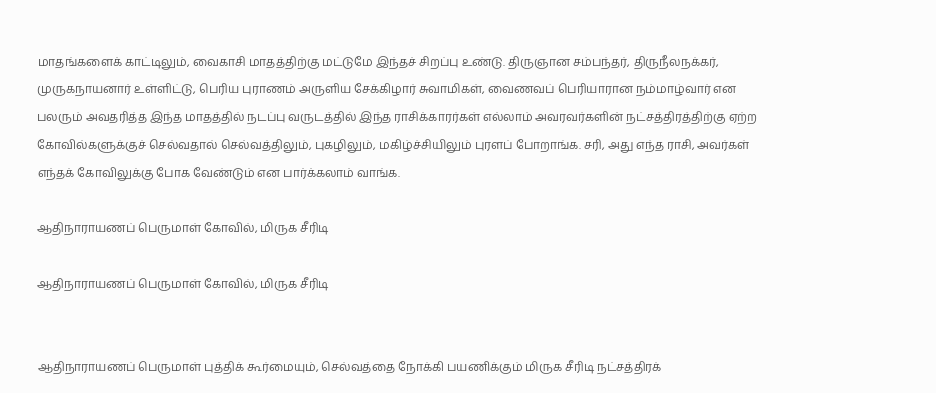மாதங்களைக் காட்டிலும், வைகாசி மாதத்திற்கு மட்டுமே இந்தச் சிறப்பு உண்டு. திருஞான சம்பந்தர், திருநீலநக்கர், முருகநாயனார் உள்ளிட்டு, பெரிய புராணம் அருளிய சேக்கிழார் சுவாமிகள், வைணவப் பெரியாரான நம்மாழ்வார் என பலரும் அவதரித்த இந்த மாதத்தில் நடப்பு வருடத்தில் இந்த ராசிக்காரர்கள் எல்லாம் அவரவர்களின் நட்சத்திரத்திற்கு ஏற்ற கோவில்களுக்குச் செல்வதால் செல்வத்திலும், புகழிலும், மகிழ்ச்சியிலும் புரளப் போறாங்க. சரி, அது எந்த ராசி, அவர்கள் எந்தக் கோவிலுக்கு போக வேண்டும் என பார்க்கலாம் வாங்க.

ஆதிநாராயணப் பெருமாள் கோவில், மிருக சீரிடி

ஆதிநாராயணப் பெருமாள் கோவில், மிருக சீரிடி


ஆதிநாராயணப் பெருமாள் புத்திக் கூர்மையும், செல்வத்தை நோக்கி பயணிக்கும் மிருக சீரிடி நட்சத்திரக்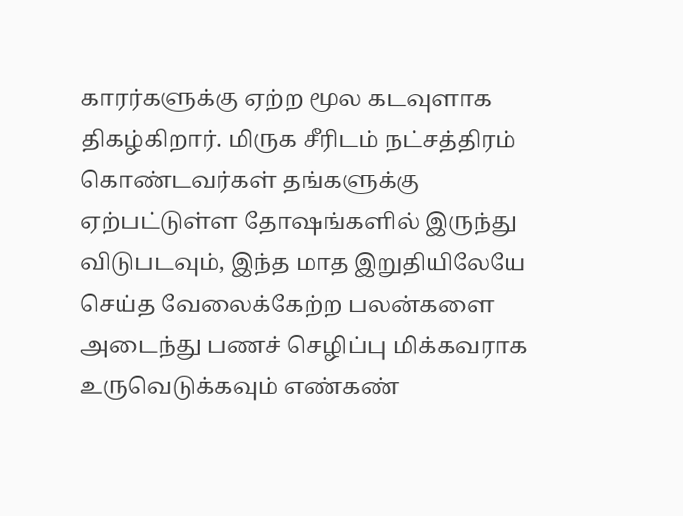காரர்களுக்கு ஏற்ற மூல கடவுளாக திகழ்கிறார். மிருக சீரிடம் நட்சத்திரம் கொண்டவர்கள் தங்களுக்கு ஏற்பட்டுள்ள தோஷங்களில் இருந்து விடுபடவும், இந்த மாத இறுதியிலேயே செய்த வேலைக்கேற்ற பலன்களை அடைந்து பணச் செழிப்பு மிக்கவராக உருவெடுக்கவும் எண்கண்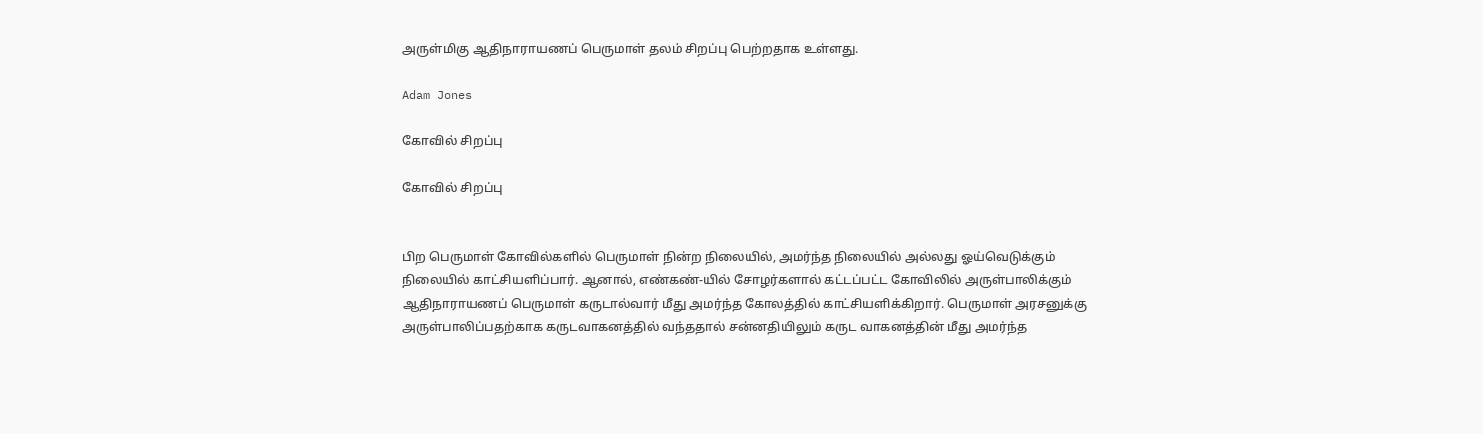அருள்மிகு ஆதிநாராயணப் பெருமாள் தலம் சிறப்பு பெற்றதாக உள்ளது.

Adam Jones

கோவில் சிறப்பு

கோவில் சிறப்பு


பிற பெருமாள் கோவில்களில் பெருமாள் நின்ற நிலையில், அமர்ந்த நிலையில் அல்லது ஓய்வெடுக்கும் நிலையில் காட்சியளிப்பார். ஆனால், எண்கண்-யில் சோழர்களால் கட்டப்பட்ட கோவிலில் அருள்பாலிக்கும் ஆதிநாராயணப் பெருமாள் கருடால்வார் மீது அமர்ந்த கோலத்தில் காட்சியளிக்கிறார். பெருமாள் அரசனுக்கு அருள்பாலிப்பதற்காக கருடவாகனத்தில் வந்ததால் சன்னதியிலும் கருட வாகனத்தின் மீது அமர்ந்த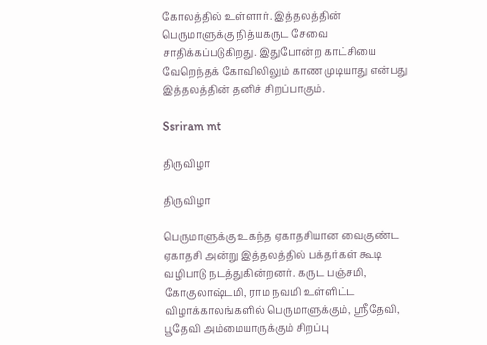கோலத்தில் உள்ளார். இத்தலத்தின் பெருமாளுக்கு நித்யகருட சேவை சாதிக்கப்படுகிறது. இதுபோன்ற காட்சியை வேறெந்தக் கோவிலிலும் காண முடியாது என்பது இத்தலத்தின் தனிச் சிறப்பாகும்.

Ssriram mt

திருவிழா

திருவிழா

பெருமாளுக்கு உகந்த ஏகாதசியான வைகுண்ட ஏகாதசி அன்று இத்தலத்தில் பக்தர்கள் கூடி வழிபாடு நடத்துகின்றனர். கருட பஞ்சமி, கோகுலாஷ்டமி, ராம நவமி உள்ளிட்ட விழாக்காலங்களில் பெருமாளுக்கும், ஸ்ரீதேவி, பூதேவி அம்மையாருக்கும் சிறப்பு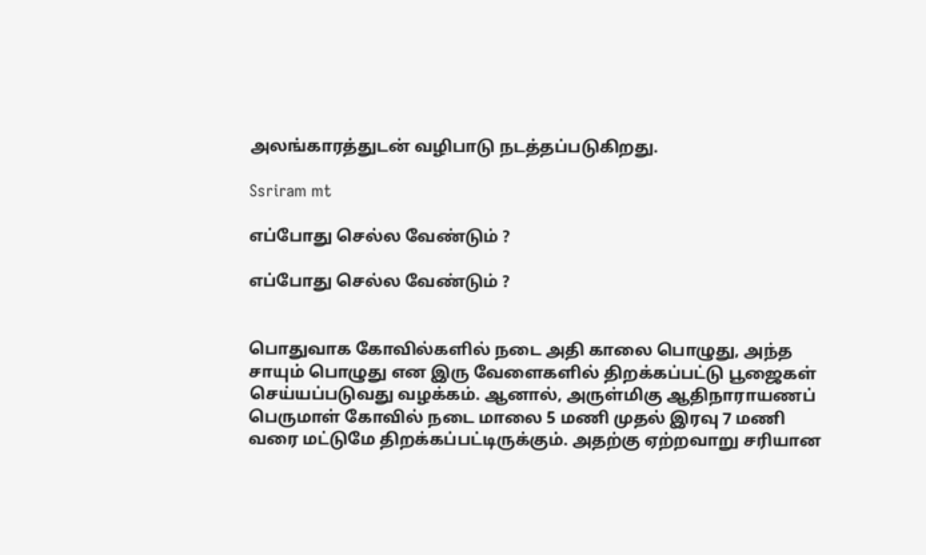அலங்காரத்துடன் வழிபாடு நடத்தப்படுகிறது.

Ssriram mt

எப்போது செல்ல வேண்டும் ?

எப்போது செல்ல வேண்டும் ?


பொதுவாக கோவில்களில் நடை அதி காலை பொழுது, அந்த சாயும் பொழுது என இரு வேளைகளில் திறக்கப்பட்டு பூஜைகள் செய்யப்படுவது வழக்கம். ஆனால், அருள்மிகு ஆதிநாராயணப் பெருமாள் கோவில் நடை மாலை 5 மணி முதல் இரவு 7 மணி வரை மட்டுமே திறக்கப்பட்டிருக்கும். அதற்கு ஏற்றவாறு சரியான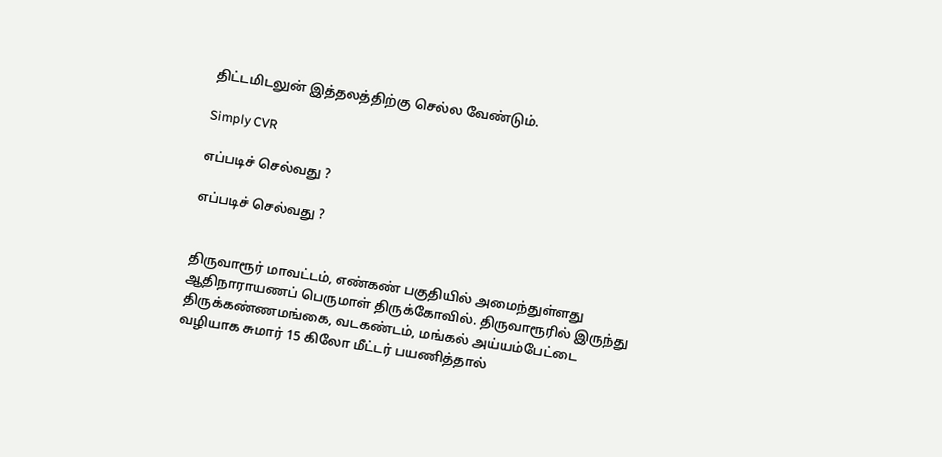திட்டமிடலுன் இத்தலத்திற்கு செல்ல வேண்டும்.

Simply CVR

எப்படிச் செல்வது ?

எப்படிச் செல்வது ?


திருவாரூர் மாவட்டம், எண்கண் பகுதியில் அமைந்துள்ளது ஆதிநாராயணப் பெருமாள் திருக்கோவில். திருவாரூரில் இருந்து திருக்கண்ணமங்கை, வடகண்டம், மங்கல் அய்யம்பேட்டை வழியாக சுமார் 15 கிலோ மீட்டர் பயணித்தால்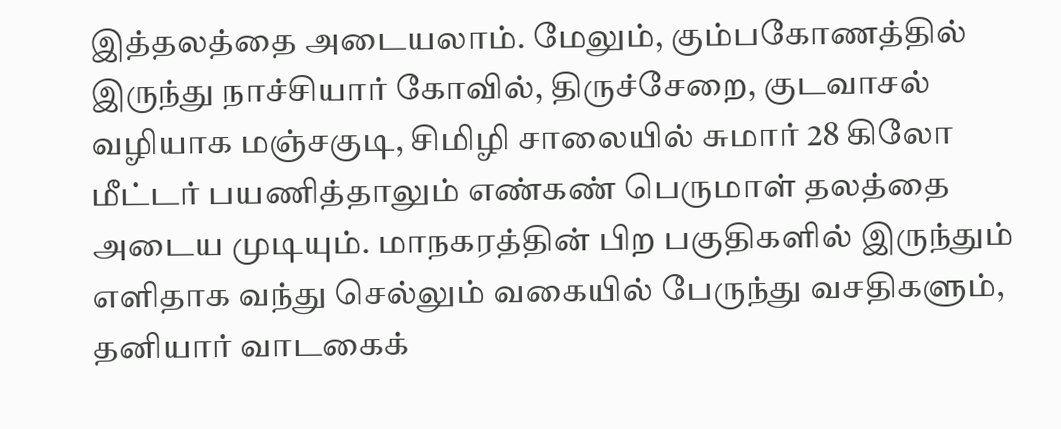இத்தலத்தை அடையலாம். மேலும், கும்பகோணத்தில் இருந்து நாச்சியார் கோவில், திருச்சேறை, குடவாசல் வழியாக மஞ்சகுடி, சிமிழி சாலையில் சுமார் 28 கிலோ மீட்டர் பயணித்தாலும் எண்கண் பெருமாள் தலத்தை அடைய முடியும். மாநகரத்தின் பிற பகுதிகளில் இருந்தும் எளிதாக வந்து செல்லும் வகையில் பேருந்து வசதிகளும், தனியார் வாடகைக்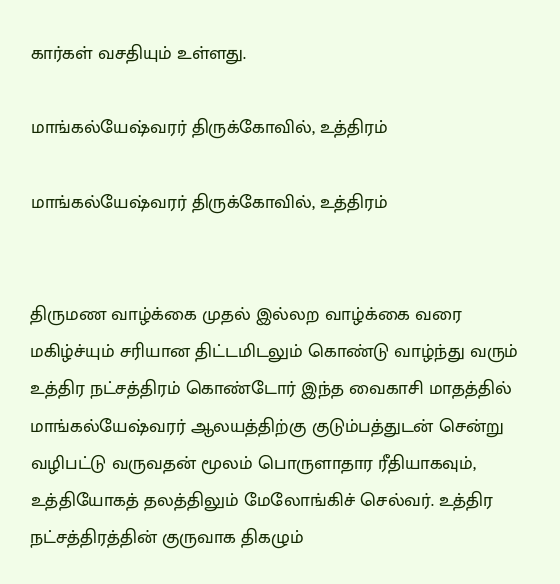கார்கள் வசதியும் உள்ளது.

மாங்கல்யேஷ்வரர் திருக்கோவில், உத்திரம்

மாங்கல்யேஷ்வரர் திருக்கோவில், உத்திரம்


திருமண வாழ்க்கை முதல் இல்லற வாழ்க்கை வரை மகிழ்ச்யும் சரியான திட்டமிடலும் கொண்டு வாழ்ந்து வரும் உத்திர நட்சத்திரம் கொண்டோர் இந்த வைகாசி மாதத்தில் மாங்கல்யேஷ்வரர் ஆலயத்திற்கு குடும்பத்துடன் சென்று வழிபட்டு வருவதன் மூலம் பொருளாதார ரீதியாகவும், உத்தியோகத் தலத்திலும் மேலோங்கிச் செல்வர். உத்திர நட்சத்திரத்தின் குருவாக திகழும்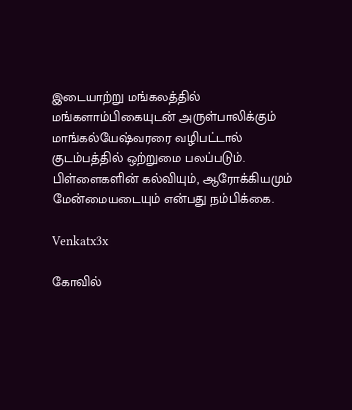இடையாற்று மங்கலத்தில் மங்களாம்பிகையுடன் அருள்பாலிக்கும் மாங்கல்யேஷ்வரரை வழிபட்டால் குடம்பத்தில் ஒற்றுமை பலப்படும். பிள்ளைகளின் கல்வியும், ஆரோக்கியமும் மேன்மையடையும் என்பது நம்பிக்கை.

Venkatx3x

கோவில்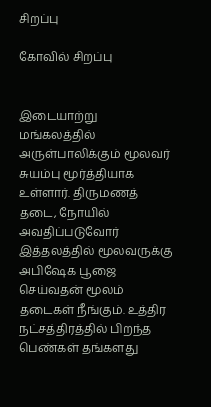சிறப்பு

கோவில் சிறப்பு


இடையாற்று மங்கலத்தில் அருள்பாலிக்கும் மூலவர் சுயம்பு மூர்த்தியாக உள்ளார். திருமணத் தடை, நோயில் அவதிப்படுவோர் இத்தலத்தில் மூலவருக்கு அபிஷேக பூஜை செய்வதன் மூலம் தடைகள் நீங்கும். உத்திர நட்சத்திரத்தில் பிறந்த பெண்கள் தங்களது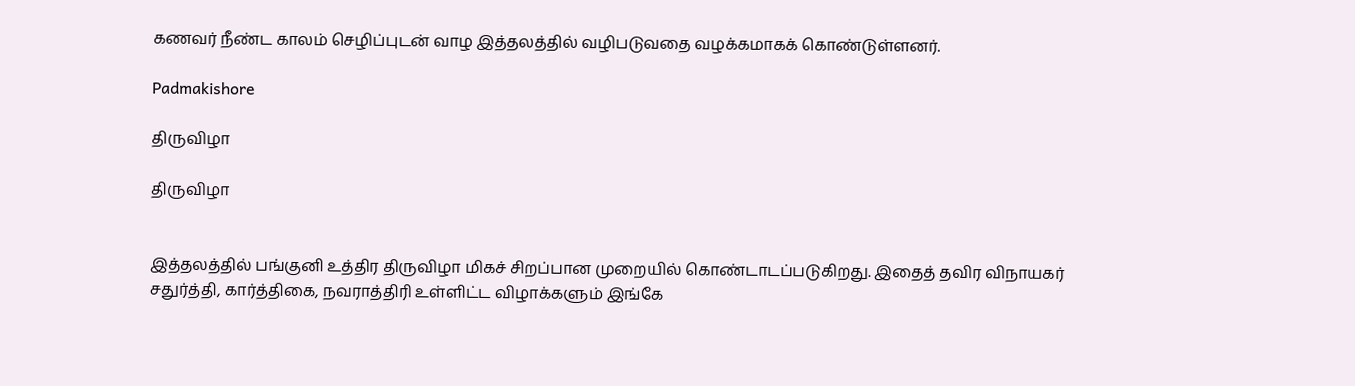கணவர் நீண்ட காலம் செழிப்புடன் வாழ இத்தலத்தில் வழிபடுவதை வழக்கமாகக் கொண்டுள்ளனர்.

Padmakishore

திருவிழா

திருவிழா


இத்தலத்தில் பங்குனி உத்திர திருவிழா மிகச் சிறப்பான முறையில் கொண்டாடப்படுகிறது. இதைத் தவிர விநாயகர் சதுர்த்தி, கார்த்திகை, நவராத்திரி உள்ளிட்ட விழாக்களும் இங்கே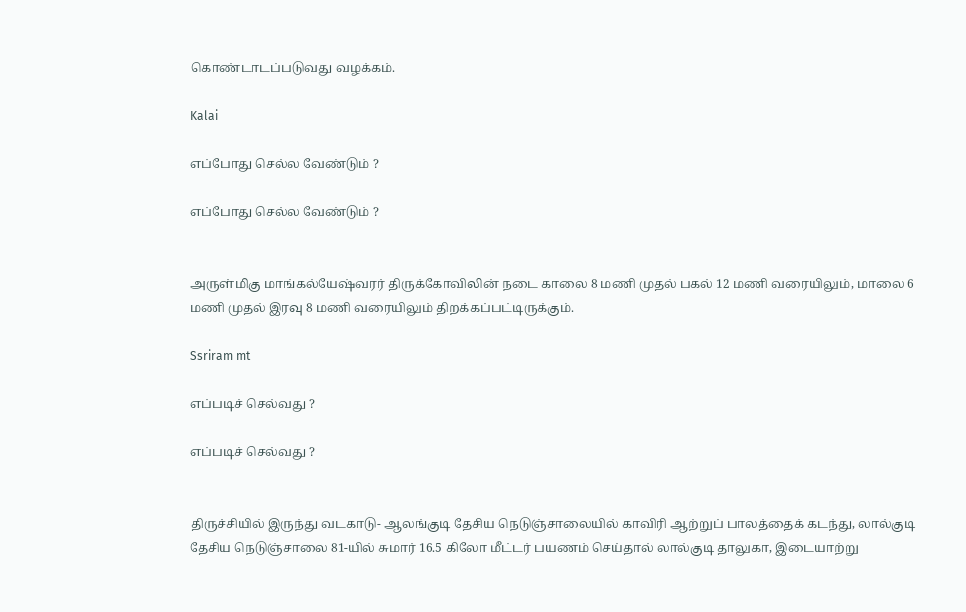கொண்டாடப்படுவது வழக்கம்.

Kalai

எப்போது செல்ல வேண்டும் ?

எப்போது செல்ல வேண்டும் ?


அருள்மிகு மாங்கல்யேஷ்வரர் திருக்கோவிலின் நடை காலை 8 மணி முதல் பகல் 12 மணி வரையிலும், மாலை 6 மணி முதல் இரவு 8 மணி வரையிலும் திறக்கப்பட்டிருக்கும்.

Ssriram mt

எப்படிச் செல்வது ?

எப்படிச் செல்வது ?


திருச்சியில் இருந்து வடகாடு- ஆலங்குடி தேசிய நெடுஞ்சாலையில் காவிரி ஆற்றுப் பாலத்தைக் கடந்து, லால்குடி தேசிய நெடுஞ்சாலை 81-யில் சுமார் 16.5 கிலோ மீட்டர் பயணம் செய்தால் லால்குடி தாலுகா, இடையாற்று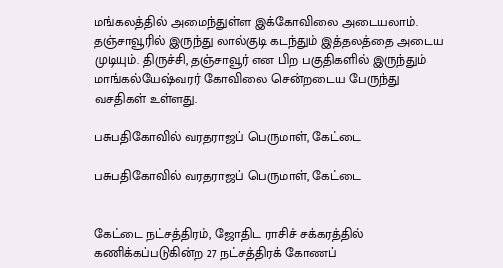மங்கலத்தில் அமைந்துள்ள இக்கோவிலை அடையலாம். தஞ்சாவூரில் இருந்து லால்குடி கடந்தும் இத்தலத்தை அடைய முடியும். திருச்சி, தஞ்சாவூர் என பிற பகுதிகளில் இருந்தும் மாங்கல்யேஷ்வரர் கோவிலை சென்றடைய பேருந்து வசதிகள் உள்ளது.

பசுபதிகோவில் வரதராஜப் பெருமாள், கேட்டை

பசுபதிகோவில் வரதராஜப் பெருமாள், கேட்டை


கேட்டை நட்சத்திரம், ஜோதிட ராசிச் சக்கரத்தில் கணிக்கப்படுகின்ற 27 நட்சத்திரக் கோணப்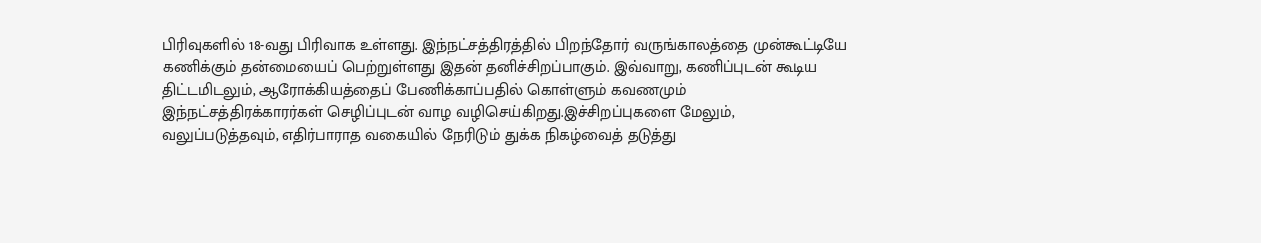பிரிவுகளில் 18-வது பிரிவாக உள்ளது. இந்நட்சத்திரத்தில் பிறந்தோர் வருங்காலத்தை முன்கூட்டியே கணிக்கும் தன்மையைப் பெற்றுள்ளது இதன் தனிச்சிறப்பாகும். இவ்வாறு, கணிப்புடன் கூடிய திட்டமிடலும், ஆரோக்கியத்தைப் பேணிக்காப்பதில் கொள்ளும் கவணமும் இந்நட்சத்திரக்காரர்கள் செழிப்புடன் வாழ வழிசெய்கிறது.இச்சிறப்புகளை மேலும், வலுப்படுத்தவும், எதிர்பாராத வகையில் நேரிடும் துக்க நிகழ்வைத் தடுத்து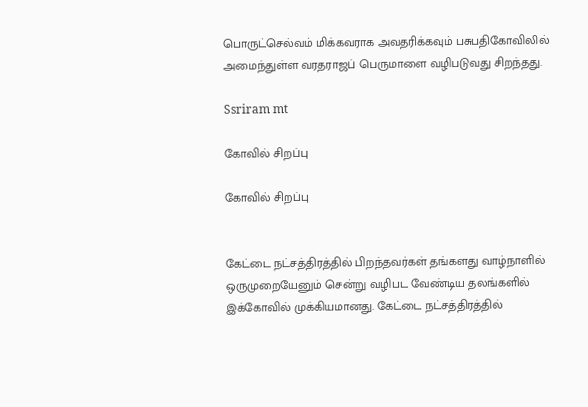பொருட்செல்வம் மிக்கவராக அவதரிக்கவும் பசுபதிகோவிலில் அமைந்துள்ள வரதராஜப் பெருமாளை வழிபடுவது சிறந்தது.

Ssriram mt

கோவில் சிறப்பு

கோவில் சிறப்பு


கேட்டை நட்சத்திரத்தில் பிறந்தவர்கள் தங்களது வாழ்நாளில் ஒருமுறையேனும் சென்று வழிபட வேண்டிய தலங்களில் இக்கோவில் முக்கியமானது. கேட்டை நட்சத்திரத்தில்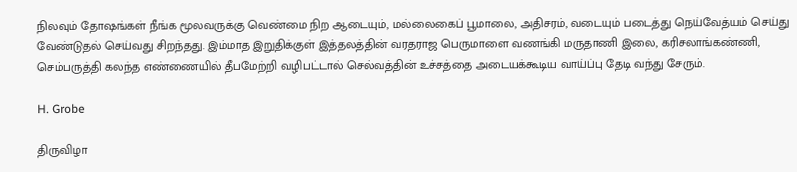நிலவும் தோஷங்கள் நீங்க மூலவருக்கு வெண்மை நிற ஆடையும், மல்லைகைப் பூமாலை, அதிசரம், வடையும் படைத்து நெய்வேத்யம் செய்து வேண்டுதல் செய்வது சிறந்தது. இம்மாத இறுதிக்குள் இத்தலத்தின் வரதராஜ பெருமாளை வணங்கி மருதாணி இலை, கரிசலாங்கண்ணி, செம்பருத்தி கலந்த எண்ணையில் தீபமேற்றி வழிபட்டால் செல்வத்தின் உச்சத்தை அடையக்கூடிய வாய்ப்பு தேடி வந்து சேரும்.

H. Grobe

திருவிழா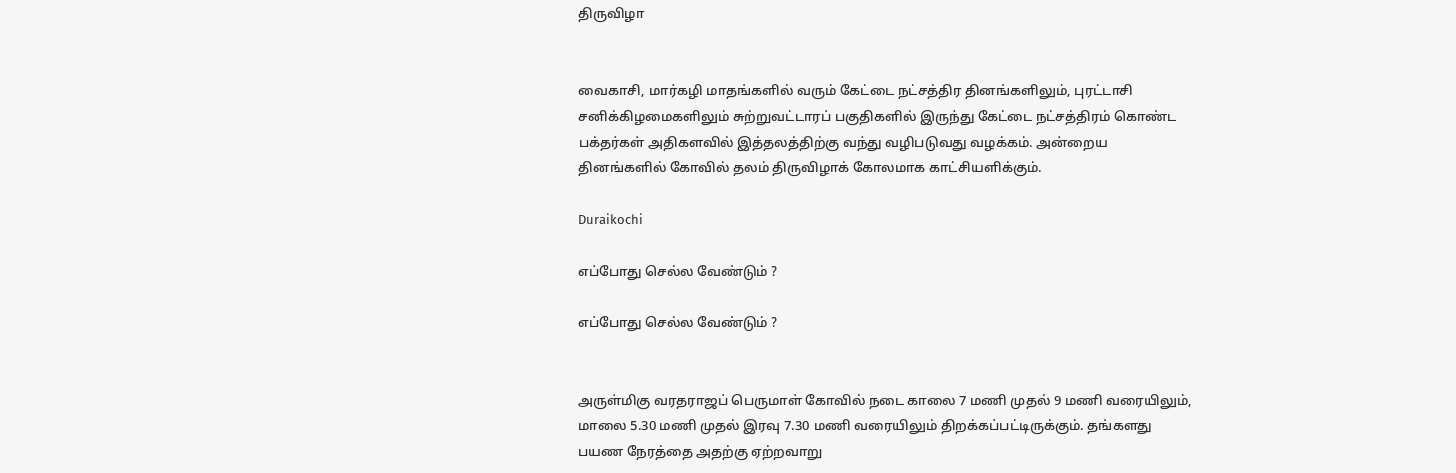திருவிழா


வைகாசி, மார்கழி மாதங்களில் வரும் கேட்டை நட்சத்திர தினங்களிலும், புரட்டாசி சனிக்கிழமைகளிலும் சுற்றுவட்டாரப் பகுதிகளில் இருந்து கேட்டை நட்சத்திரம் கொண்ட பக்தர்கள் அதிகளவில் இத்தலத்திற்கு வந்து வழிபடுவது வழக்கம். அன்றைய தினங்களில் கோவில் தலம் திருவிழாக் கோலமாக காட்சியளிக்கும்.

Duraikochi

எப்போது செல்ல வேண்டும் ?

எப்போது செல்ல வேண்டும் ?


அருள்மிகு வரதராஜப் பெருமாள் கோவில் நடை காலை 7 மணி முதல் 9 மணி வரையிலும், மாலை 5.30 மணி முதல் இரவு 7.30 மணி வரையிலும் திறக்கப்பட்டிருக்கும். தங்களது பயண நேரத்தை அதற்கு ஏற்றவாறு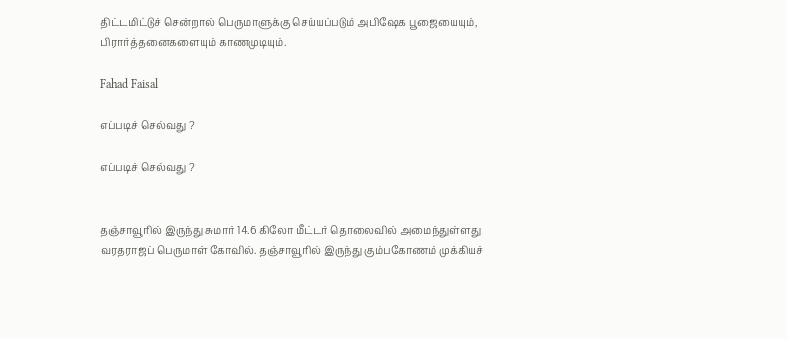திட்டமிட்டுச் சென்றால் பெருமாளுக்கு செய்யப்படும் அபிஷேக பூஜையையும், பிரார்த்தனைகளையும் காணமுடியும்.

Fahad Faisal

எப்படிச் செல்வது ?

எப்படிச் செல்வது ?


தஞ்சாவூரில் இருந்து சுமார் 14.6 கிலோ மீட்டர் தொலைவில் அமைந்துள்ளது வரதராஜப் பெருமாள் கோவில். தஞ்சாவூரில் இருந்து கும்பகோணம் முக்கியச்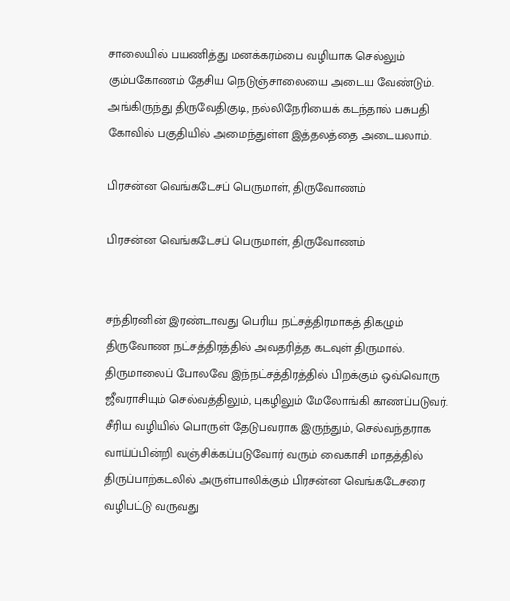சாலையில் பயணித்து மனக்கரம்பை வழியாக செல்லும் கும்பகோணம் தேசிய நெடுஞ்சாலையை அடைய வேண்டும். அங்கிருந்து திருவேதிகுடி, நல்லிநேரியைக் கடந்தால் பசுபதி கோவில் பகுதியில் அமைந்துள்ள இத்தலத்தை அடையலாம்.

பிரசன்ன வெங்கடேசப் பெருமாள், திருவோணம்

பிரசன்ன வெங்கடேசப் பெருமாள், திருவோணம்


சந்திரனின் இரண்டாவது பெரிய நட்சத்திரமாகத் திகழும் திருவோண நட்சத்திரத்தில் அவதரித்த கடவுள் திருமால். திருமாலைப் போலவே இந்நட்சத்திரத்தில் பிறக்கும் ஒவ்வொரு ஜீவராசியும் செல்வத்திலும், புகழிலும் மேலோங்கி காணப்படுவர். சீரிய வழியில் பொருள் தேடுபவராக இருந்தும், செல்வந்தராக வாய்ப்பின்றி வஞ்சிக்கப்படுவோர் வரும் வைகாசி மாதத்தில் திருப்பாற்கடலில் அருள்பாலிக்கும் பிரசன்ன வெங்கடேசரை வழிபட்டு வருவது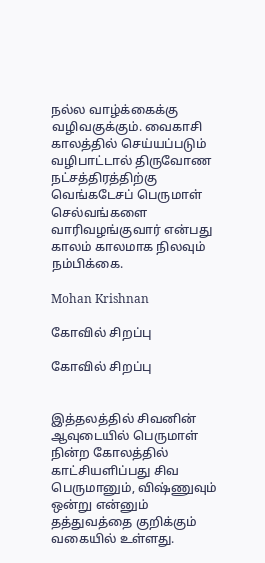நல்ல வாழ்க்கைக்கு வழிவகுக்கும். வைகாசி காலத்தில் செய்யப்படும் வழிபாட்டால் திருவோண நட்சத்திரத்திற்கு வெங்கடேசப் பெருமாள் செல்வங்களை வாரிவழங்குவார் என்பது காலம் காலமாக நிலவும் நம்பிக்கை.

Mohan Krishnan

கோவில் சிறப்பு

கோவில் சிறப்பு


இத்தலத்தில் சிவனின் ஆவுடையில் பெருமாள் நின்ற கோலத்தில் காட்சியளிப்பது சிவ பெருமானும், விஷ்ணுவும் ஒன்று என்னும் தத்துவத்தை குறிக்கும் வகையில் உள்ளது.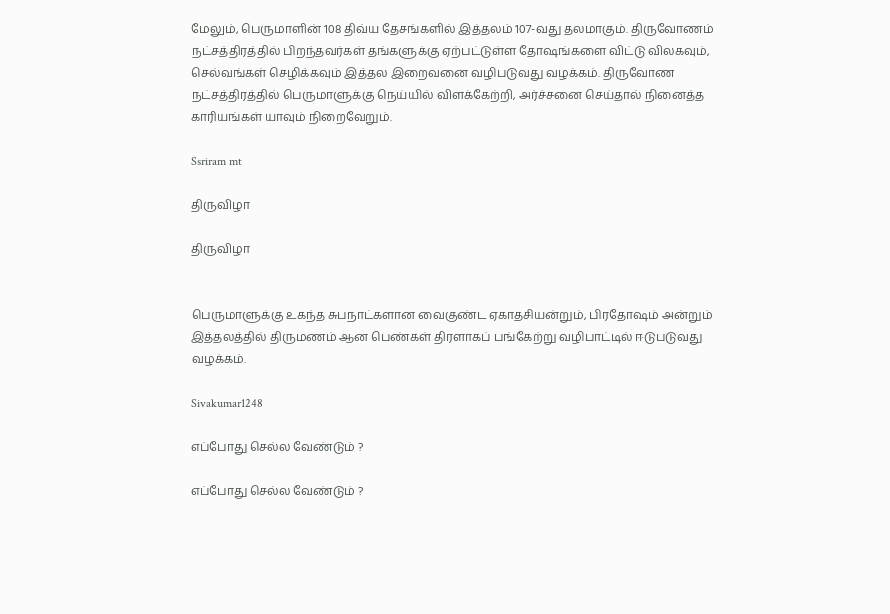மேலும், பெருமாளின் 108 திவ்ய தேசங்களில் இத்தலம் 107-வது தலமாகும். திருவோணம் நட்சத்திரத்தில் பிறந்தவர்கள் தங்களுக்கு ஏற்பட்டுள்ள தோஷங்களை விட்டு விலகவும், செல்வங்கள் செழிக்கவும் இத்தல இறைவனை வழிபடுவது வழக்கம். திருவோண நட்சத்திரத்தில் பெருமாளுக்கு நெய்யில் விளக்கேற்றி, அர்ச்சனை செய்தால் நினைத்த காரியங்கள் யாவும் நிறைவேறும்.

Ssriram mt

திருவிழா

திருவிழா


பெருமாளுக்கு உகந்த சுபநாட்களான வைகுண்ட ஏகாதசியன்றும், பிரதோஷம் அன்றும் இத்தலத்தில் திருமணம் ஆன பெண்கள் திரளாகப் பங்கேற்று வழிபாட்டில் ஈடுபடுவது வழக்கம்.

Sivakumar1248

எப்போது செல்ல வேண்டும் ?

எப்போது செல்ல வேண்டும் ?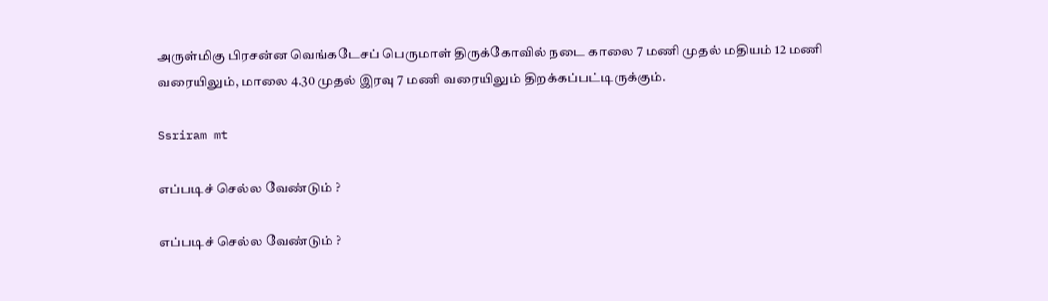அருள்மிகு பிரசன்ன வெங்கடேசப் பெருமாள் திருக்கோவில் நடை காலை 7 மணி முதல் மதியம் 12 மணி வரையிலும், மாலை 4.30 முதல் இரவு 7 மணி வரையிலும் திறக்கப்பட்டிருக்கும்.

Ssriram mt

எப்படிச் செல்ல வேண்டும் ?

எப்படிச் செல்ல வேண்டும் ?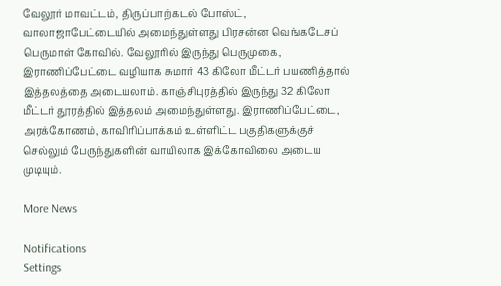வேலூர் மாவட்டம், திருப்பாற்கடல் போஸ்ட், வாலாஜாபேட்டையில் அமைந்துள்ளது பிரசன்ன வெங்கடேசப் பெருமாள் கோவில். வேலூரில் இருந்து பெருமுகை, இராணிப்பேட்டை வழியாக சுமார் 43 கிலோ மீட்டர் பயணித்தால் இத்தலத்தை அடையலாம். காஞ்சிபுரத்தில் இருந்து 32 கிலோ மீட்டர் தூரத்தில் இத்தலம் அமைந்துள்ளது. இராணிப்பேட்டை, அரக்கோணம், காவிரிப்பாக்கம் உள்ளிட்ட பகுதிகளுக்குச் செல்லும் பேருந்துகளின் வாயிலாக இக்கோவிலை அடைய முடியும்.

More News

Notifications
Settings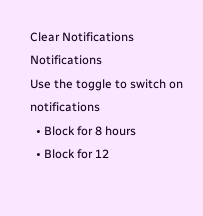Clear Notifications
Notifications
Use the toggle to switch on notifications
  • Block for 8 hours
  • Block for 12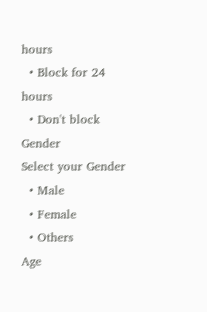hours
  • Block for 24 hours
  • Don't block
Gender
Select your Gender
  • Male
  • Female
  • Others
Age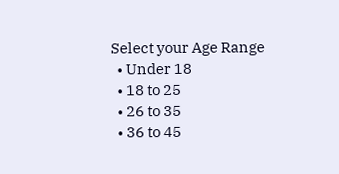Select your Age Range
  • Under 18
  • 18 to 25
  • 26 to 35
  • 36 to 45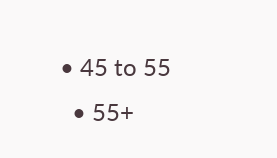• 45 to 55
  • 55+